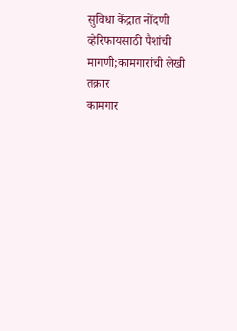सुविधा केंद्रात नोंदणी व्हेरिफायसाठी पैशांची मागणी;कामगारांची लेखी तक्रार
कामगार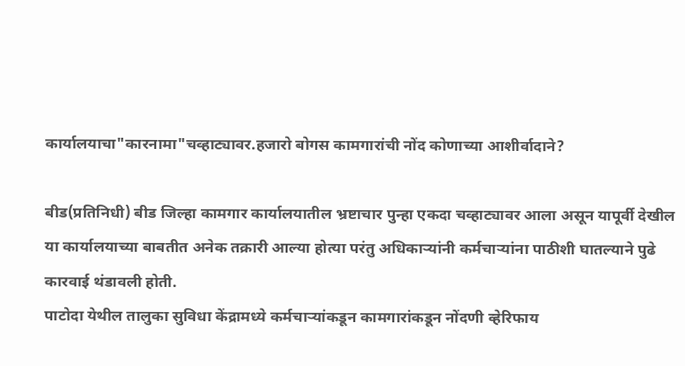कार्यालयाचा"कारनामा"चव्हाट्यावर.हजारो बोगस कामगारांची नोंद कोणाच्या आशीर्वादाने?

बीड(प्रतिनिधी) बीड जिल्हा कामगार कार्यालयातील भ्रष्टाचार पुन्हा एकदा चव्हाट्यावर आला असून यापूर्वी देखील या कार्यालयाच्या बाबतीत अनेक तक्रारी आल्या होत्या परंतु अधिकाऱ्यांनी कर्मचाऱ्यांना पाठीशी घातल्याने पुढे कारवाई थंडावली होती.
पाटोदा येथील तालुका सुविधा केंद्रामध्ये कर्मचाऱ्यांकडून कामगारांकडून नोंदणी व्हेरिफाय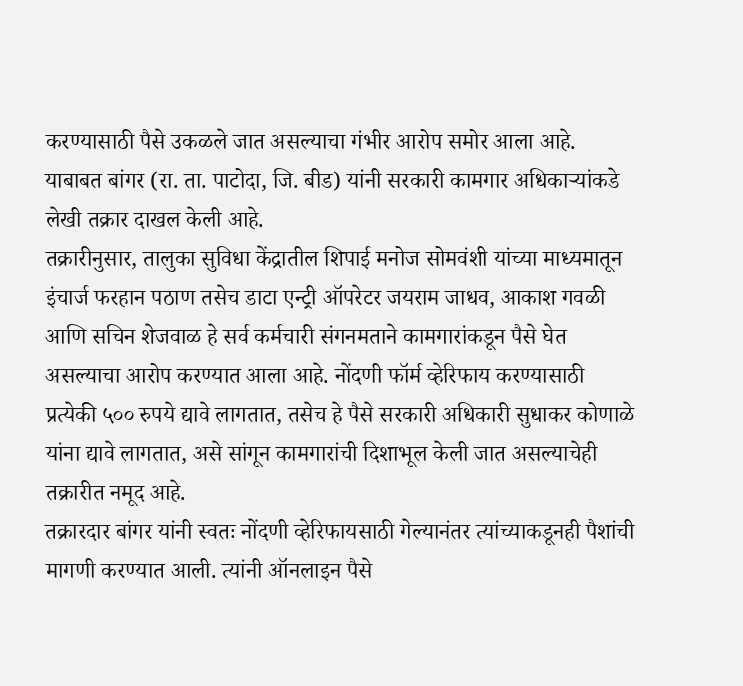करण्यासाठी पैसे उकळले जात असल्याचा गंभीर आरोप समोर आला आहे. याबाबत बांगर (रा. ता. पाटोदा, जि. बीड) यांनी सरकारी कामगार अधिकाऱ्यांकडे लेखी तक्रार दाखल केली आहे.
तक्रारीनुसार, तालुका सुविधा केंद्रातील शिपाई मनोज सोमवंशी यांच्या माध्यमातून इंचार्ज फरहान पठाण तसेच डाटा एन्ट्री ऑपरेटर जयराम जाधव, आकाश गवळी आणि सचिन शेजवाळ हे सर्व कर्मचारी संगनमताने कामगारांकडून पैसे घेत असल्याचा आरोप करण्यात आला आहे. नोंदणी फॉर्म व्हेरिफाय करण्यासाठी प्रत्येकी ५०० रुपये द्यावे लागतात, तसेच हे पैसे सरकारी अधिकारी सुधाकर कोणाळे यांना द्यावे लागतात, असे सांगून कामगारांची दिशाभूल केली जात असल्याचेही तक्रारीत नमूद आहे.
तक्रारदार बांगर यांनी स्वतः नोंदणी व्हेरिफायसाठी गेल्यानंतर त्यांच्याकडूनही पैशांची मागणी करण्यात आली. त्यांनी ऑनलाइन पैसे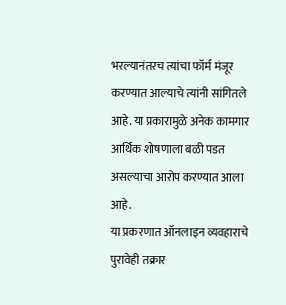भरल्यानंतरच त्यांचा फॉर्म मंजूर करण्यात आल्याचे त्यांनी सांगितले आहे. या प्रकारामुळे अनेक कामगार आर्थिक शोषणाला बळी पडत असल्याचा आरोप करण्यात आला आहे.
या प्रकरणात ऑनलाइन व्यवहाराचे पुरावेही तक्रार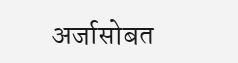अर्जासोबत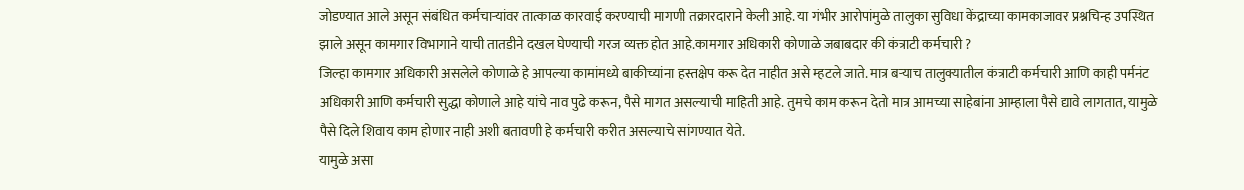जोडण्यात आले असून संबंधित कर्मचाऱ्यांवर तात्काळ कारवाई करण्याची मागणी तक्रारदाराने केली आहे. या गंभीर आरोपांमुळे तालुका सुविधा केंद्राच्या कामकाजावर प्रश्नचिन्ह उपस्थित झाले असून कामगार विभागाने याची तातडीने दखल घेण्याची गरज व्यक्त होत आहे.कामगार अधिकारी कोणाळे जबाबदार की कंत्राटी कर्मचारी ?
जिल्हा कामगार अधिकारी असलेले कोणाळे हे आपल्या कामांमध्ये बाकीच्यांना हस्तक्षेप करू देत नाहीत असे म्हटले जाते. मात्र बऱ्याच तालुक्यातील कंत्राटी कर्मचारी आणि काही पर्मनंट अधिकारी आणि कर्मचारी सुद्धा कोणाले आहे यांचे नाव पुढे करून, पैसे मागत असल्याची माहिती आहे. तुमचे काम करून देतो मात्र आमच्या साहेबांना आम्हाला पैसे द्यावे लागतात, यामुळे पैसे दिले शिवाय काम होणार नाही अशी बतावणी हे कर्मचारी करीत असल्याचे सांगण्यात येते.
यामुळे असा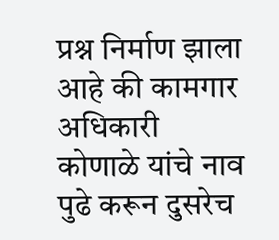प्रश्न निर्माण झाला आहे की कामगार अधिकारी कोणाळे यांचे नाव पुढे करून दुसरेच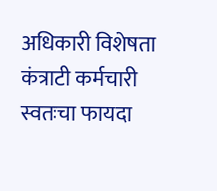अधिकारी विशेषता कंत्राटी कर्मचारी स्वतःचा फायदा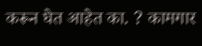करून घेत आहेत का. ? कामगार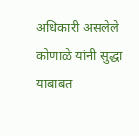अधिकारी असलेले कोणाळे यांनी सुद्धा याबाबत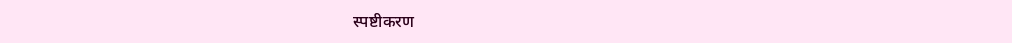स्पष्टीकरण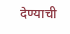देण्याची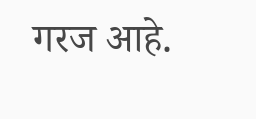गरज आहे.